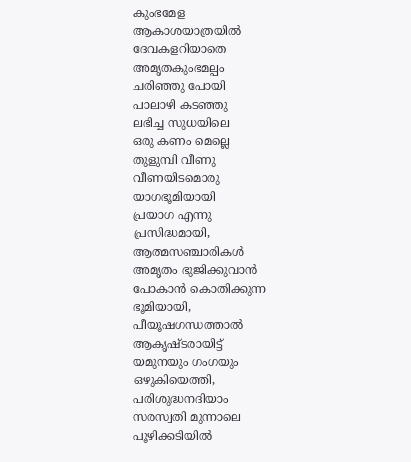കുംഭമേള
ആകാശയാത്രയിൽ
ദേവകളറിയാതെ
അമൃതകുംഭമല്പം
ചരിഞ്ഞു പോയി
പാലാഴി കടഞ്ഞു
ലഭിച്ച സുധയിലെ
ഒരു കണം മെല്ലെ
തുളുമ്പി വീണു
വീണയിടമൊരു
യാഗഭൂമിയായി
പ്രയാഗ എന്നു
പ്രസിദ്ധമായി,
ആത്മസഞ്ചാരികൾ
അമൃതം ഭുജിക്കുവാൻ
പോകാൻ കൊതിക്കുന്ന
ഭൂമിയായി,
പീയൂഷഗന്ധത്താൽ
ആകൃഷ്ടരായിട്ട്
യമുനയും ഗംഗയും
ഒഴുകിയെത്തി,
പരിശുദ്ധനദിയാം
സരസ്വതി മുന്നാലെ
പൂഴിക്കടിയിൽ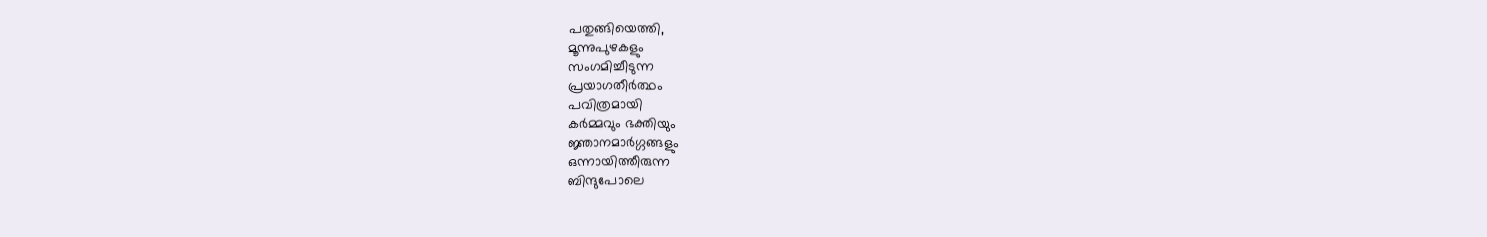പതുങ്ങിയെത്തി,
മൂന്നുപുഴകളും
സംഗമിച്ചീടുന്ന
പ്രയാഗതീർത്ഥം
പവിത്രമായി
കർമ്മവും ഭക്തിയും
ജ്ഞാനമാർഗ്ഗങ്ങളും
ഒന്നായിത്തീരുന്ന
ബിന്ദുപോലെ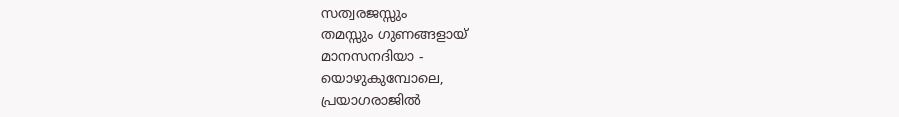സത്വരജസ്സും
തമസ്സും ഗുണങ്ങളായ്
മാനസനദിയാ -
യൊഴുകുമ്പോലെ,
പ്രയാഗരാജിൽ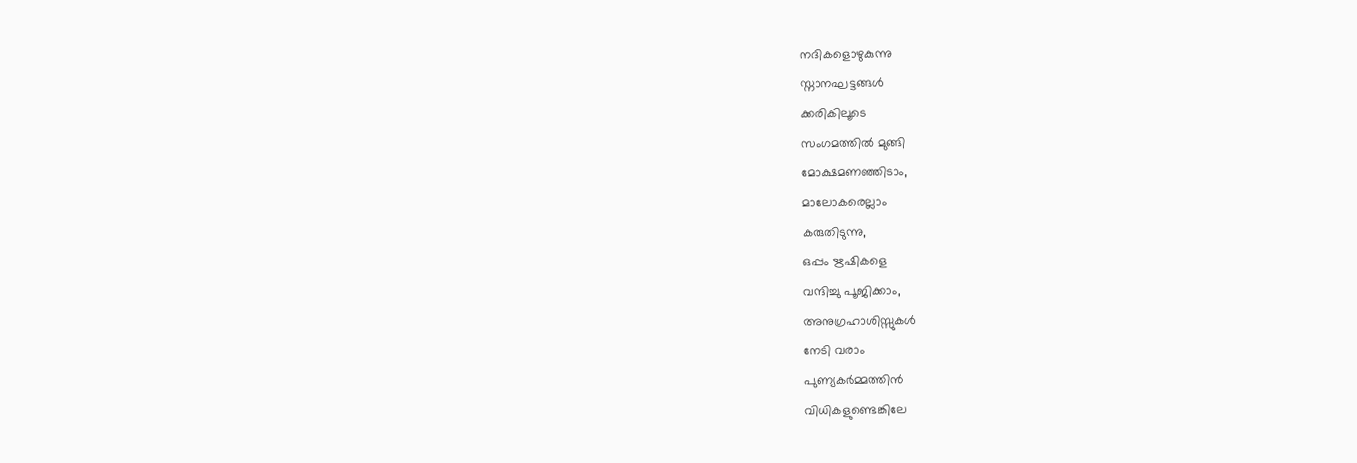നദികളൊഴുകുന്നു
സ്നാനഘട്ടങ്ങൾ
ക്കരികിലൂടെ
സംഗമത്തിൽ മുങ്ങി
മോക്ഷമണഞ്ഞിടാം,
മാലോകരെല്ലാം
കരുതിടുന്നു,
ഒപ്പം ഋഷികളെ
വന്ദിച്ചു പൂജിക്കാം,
അനുഗ്രഹാശിസ്സുകൾ
നേടി വരാം
പുണ്യകർമ്മത്തിൻ
വിധികളുണ്ടെങ്കിലേ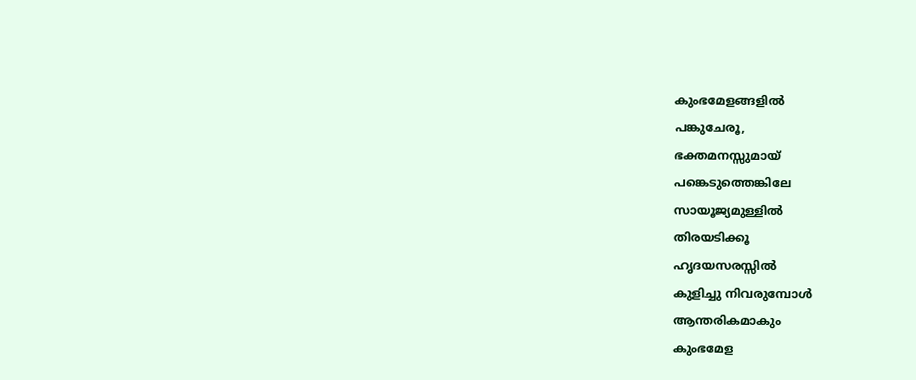കുംഭമേളങ്ങളിൽ
പങ്കുചേരൂ,
ഭക്തമനസ്സുമായ്
പങ്കെടുത്തെങ്കിലേ
സായൂജ്യമുള്ളിൽ
തിരയടിക്കൂ
ഹൃദയസരസ്സിൽ
കുളിച്ചു നിവരുമ്പോൾ
ആന്തരികമാകും
കുംഭമേള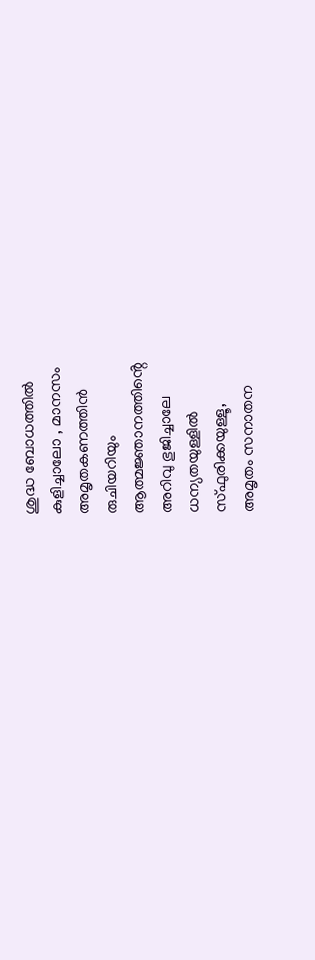ശുദ്ധ ബോധത്തിൽ
കുളിച്ചാലോ , മാനസം
അമൃതകണത്തിൻ
രുചിയറിയും
ആത്മജ്ഞാനത്തിൻ്റെ
അറിവു ഭുജിച്ചാലേ
ധന്യതയുള്ളിൽ
സ്ഫുരിക്കയുള്ളൂ,
അമൃതം സനാതന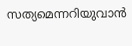സത്യമെന്നറിയുവാൻ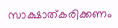സാക്ഷാത്കരിക്കണം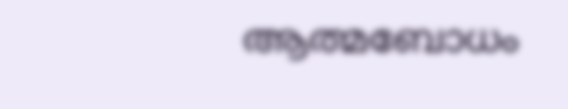ആത്മബോധം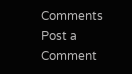Comments
Post a Comment